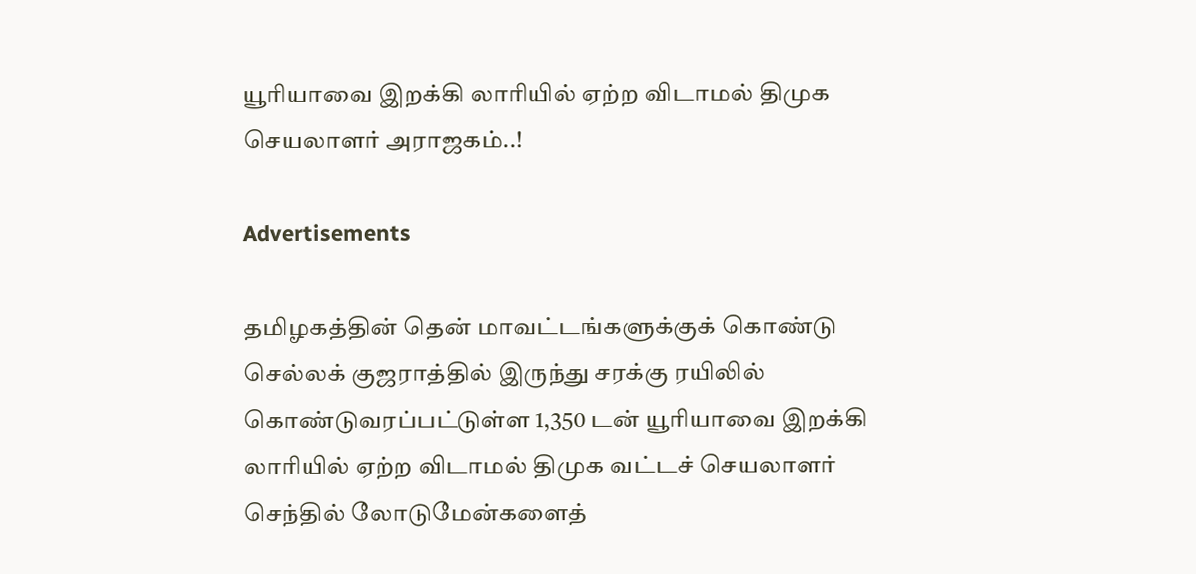யூரியாவை இறக்கி லாரியில் ஏற்ற விடாமல் திமுக செயலாளர் அராஜகம்..!

Advertisements

தமிழகத்தின் தென் மாவட்டங்களுக்குக் கொண்டு செல்லக் குஜராத்தில் இருந்து சரக்கு ரயிலில் கொண்டுவரப்பட்டுள்ள 1,350 டன் யூரியாவை இறக்கி லாரியில் ஏற்ற விடாமல் திமுக வட்டச் செயலாளர் செந்தில் லோடுமேன்களைத்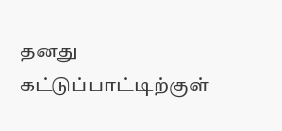தனது கட்டுப்பாட்டிற்குள்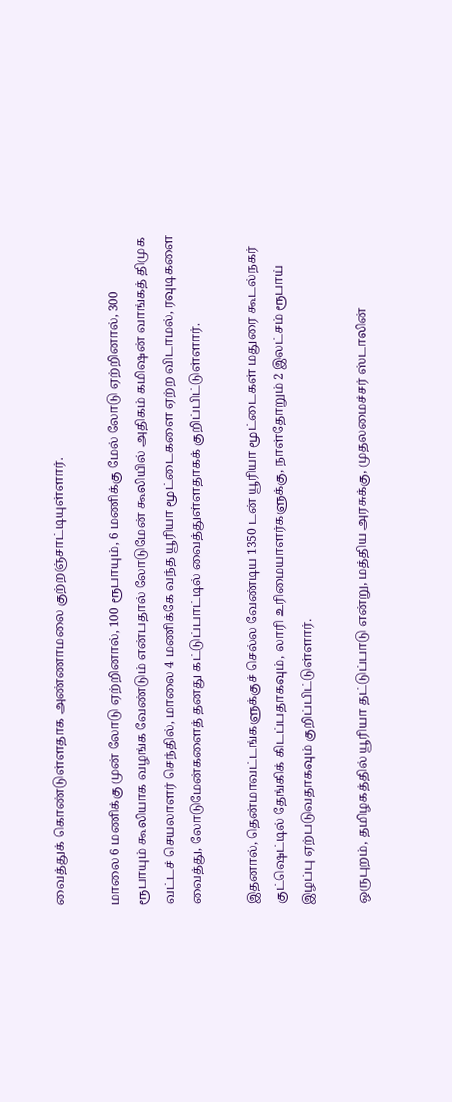வைத்துக் கொண்டுள்ளதாக அண்ணாமலை குற்றஞ்சாட்டியுள்ளார்.

மாலை 6 மணிக்கு முன் லோடு ஏற்றினால், 100 ரூபாயும், 6 மணிக்கு மேல் லோடு ஏற்றினால், 300 ரூபாயும் கூலியாக வழங்க வேண்டும் என்பதால் லோடுமேன் கூலியில் அதிகம் கமிஷன் வாங்கத் திமுக வட்டச் செயலாளர் செந்தில், மாலை 4 மணிக்கே வந்த யூரியா மூட்டைகளை ஏற்ற விடாமல், ரவுடிகளை வைத்து, லோடுமேன்களைத் தனது கட்டுப்பாட்டில் வைத்துள்ளதாகக் குறிப்பிட்டுள்ளார்.

இதனால், தென்மாவட்டங்களுக்குச் செல்ல வேண்டிய 1350 டன் யூரியா மூட்டைகள் மதுரை கூடல்நகர் குட்ஷெட்டில் தேங்கிக் கிடப்பதாகவும், லாரி உரிமையாளர்களுக்கு, நாள்தோறும் 2 இலட்சம் ரூபாய் இழப்பு ஏற்படுவதாகவும் குறிப்பிட்டுள்ளார்.

ஒருபுறம், தமிழகத்தில் யூரியா தட்டுப்பாடு என்று, மத்திய அரசுக்கு, முதலமைச்சர் ஸ்டாலின்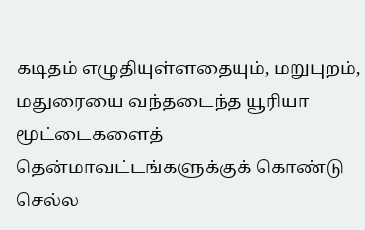கடிதம் எழுதியுள்ளதையும், மறுபுறம், மதுரையை வந்தடைந்த யூரியா மூட்டைகளைத் தென்மாவட்டங்களுக்குக் கொண்டு செல்ல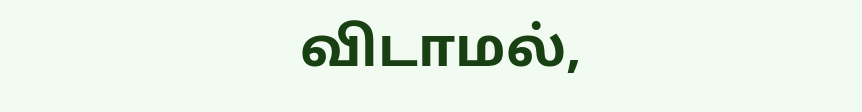விடாமல்,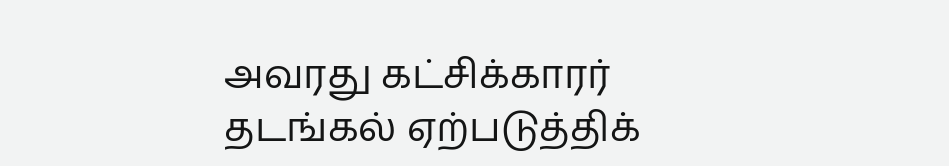அவரது கட்சிக்காரர் தடங்கல் ஏற்படுத்திக்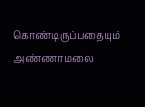கொண்டிருப்பதையும் அண்ணாமலை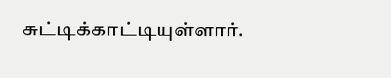சுட்டிக்காட்டியுள்ளார்.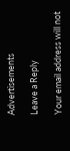Advertisements

Leave a Reply

Your email address will not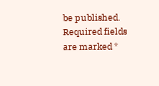be published. Required fields are marked *